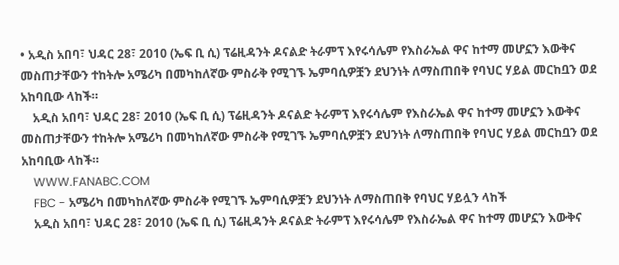• አዲስ አበባ፣ ህዳር 28፣ 2010 (ኤፍ ቢ ሲ) ፕሬዚዳንት ዶናልድ ትራምፕ እየሩሳሌም የእስራኤል ዋና ከተማ መሆኗን እውቅና መስጠታቸውን ተከትሎ አሜሪካ በመካከለኛው ምስራቅ የሚገኙ ኤምባሲዎቿን ደህንነት ለማስጠበቅ የባህር ሃይል መርከቧን ወደ አከባቢው ላከች።
    አዲስ አበባ፣ ህዳር 28፣ 2010 (ኤፍ ቢ ሲ) ፕሬዚዳንት ዶናልድ ትራምፕ እየሩሳሌም የእስራኤል ዋና ከተማ መሆኗን እውቅና መስጠታቸውን ተከትሎ አሜሪካ በመካከለኛው ምስራቅ የሚገኙ ኤምባሲዎቿን ደህንነት ለማስጠበቅ የባህር ሃይል መርከቧን ወደ አከባቢው ላከች።
    WWW.FANABC.COM
    FBC - አሜሪካ በመካከለኛው ምስራቅ የሚገኙ ኤምባሲዎቿን ደህንነት ለማስጠበቅ የባህር ሃይሏን ላከች
    አዲስ አበባ፣ ህዳር 28፣ 2010 (ኤፍ ቢ ሲ) ፕሬዚዳንት ዶናልድ ትራምፕ እየሩሳሌም የእስራኤል ዋና ከተማ መሆኗን እውቅና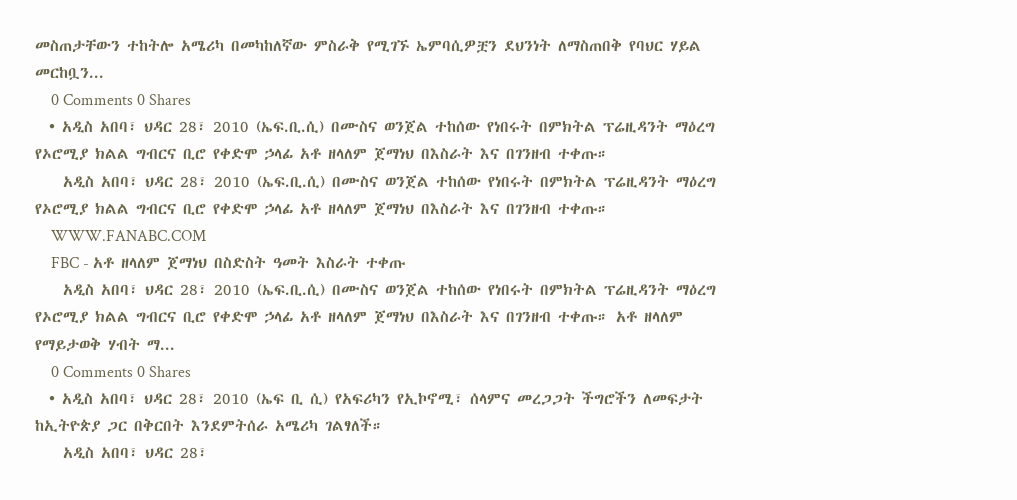መስጠታቸውን ተከትሎ አሜሪካ በመካከለኛው ምስራቅ የሚገኙ ኤምባሲዎቿን ደህንነት ለማስጠበቅ የባህር ሃይል መርከቧን...
    0 Comments 0 Shares
  • አዲስ አበባ፣ ህዳር 28፣ 2010 (ኤፍ.ቢ.ሲ) በሙስና ወንጀል ተከሰው የነበሩት በምክትል ፕሬዚዳንት ማዕረግ የኦሮሚያ ክልል ግብርና ቢሮ የቀድሞ ኃላፊ አቶ ዘላለም ጀማነህ በእስራት እና በገንዘብ ተቀጡ።
    አዲስ አበባ፣ ህዳር 28፣ 2010 (ኤፍ.ቢ.ሲ) በሙስና ወንጀል ተከሰው የነበሩት በምክትል ፕሬዚዳንት ማዕረግ የኦሮሚያ ክልል ግብርና ቢሮ የቀድሞ ኃላፊ አቶ ዘላለም ጀማነህ በእስራት እና በገንዘብ ተቀጡ።
    WWW.FANABC.COM
    FBC - አቶ ዘላለም ጀማነህ በስድስት ዓመት እስራት ተቀጡ
    አዲስ አበባ፣ ህዳር 28፣ 2010 (ኤፍ.ቢ.ሲ) በሙስና ወንጀል ተከሰው የነበሩት በምክትል ፕሬዚዳንት ማዕረግ የኦሮሚያ ክልል ግብርና ቢሮ የቀድሞ ኃላፊ አቶ ዘላለም ጀማነህ በእስራት እና በገንዘብ ተቀጡ። አቶ ዘላለም የማይታወቅ ሃብት ማ...
    0 Comments 0 Shares
  • አዲስ አበባ፣ ህዳር 28፣ 2010 (ኤፍ ቢ ሲ) የአፍሪካን የኢኮኖሚ፣ ሰላምና መረጋጋት ችግሮችን ለመፍታት ከኢትዮጵያ ጋር በቅርበት እንደምትሰራ አሜሪካ ገልፃለች።
    አዲስ አበባ፣ ህዳር 28፣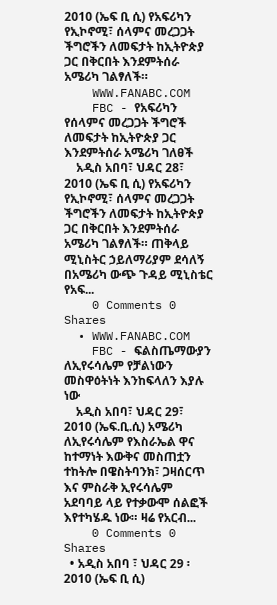2010 (ኤፍ ቢ ሲ) የአፍሪካን የኢኮኖሚ፣ ሰላምና መረጋጋት ችግሮችን ለመፍታት ከኢትዮጵያ ጋር በቅርበት እንደምትሰራ አሜሪካ ገልፃለች።
    WWW.FANABC.COM
    FBC - የአፍሪካን የሰላምና መረጋጋት ችግሮች ለመፍታት ከኢትዮጵያ ጋር እንደምትሰራ አሜሪካ ገለፀች
    አዲስ አበባ፣ ህዳር 28፣ 2010 (ኤፍ ቢ ሲ) የአፍሪካን የኢኮኖሚ፣ ሰላምና መረጋጋት ችግሮችን ለመፍታት ከኢትዮጵያ ጋር በቅርበት እንደምትሰራ አሜሪካ ገልፃለች። ጠቅላይ ሚኒስትር ኃይለማሪያም ደሳለኝ በአሜሪካ ውጭ ጉዳይ ሚኒስቴር የአፍ...
    0 Comments 0 Shares
  • WWW.FANABC.COM
    FBC - ፍልስጤማውያን ለኢየሩሳሌም የቻልነውን መስዋዕትነት እንከፍላለን እያሉ ነው
    አዲስ አበባ፣ ህዳር 29፣ 2010 (ኤፍ.ቢ.ሲ) አሜሪካ ለኢየሩሳሌም የእስራኤል ዋና ከተማነት እውቅና መስጠቷን ተከትሎ በዌስትባንክ፣ ጋዛሰርጥ እና ምስራቅ ኢየሩሳሌም አደባባይ ላይ የተቃውሞ ሰልፎች እየተካሄዱ ነው። ዛሬ የአርብ...
    0 Comments 0 Shares
  • አዲስ አበባ ፣ ህዳር 29 ፡ 2010 (ኤፍ ቢ ሲ)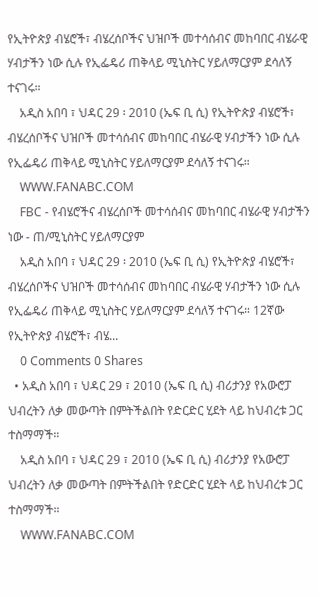የኢትዮጵያ ብሄሮች፣ ብሄረሰቦችና ህዝቦች መተሳሰብና መከባበር ብሄራዊ ሃብታችን ነው ሲሉ የኢፌዴሪ ጠቅላይ ሚኒስትር ሃይለማርያም ደሳለኝ ተናገሩ።
    አዲስ አበባ ፣ ህዳር 29 ፡ 2010 (ኤፍ ቢ ሲ) የኢትዮጵያ ብሄሮች፣ ብሄረሰቦችና ህዝቦች መተሳሰብና መከባበር ብሄራዊ ሃብታችን ነው ሲሉ የኢፌዴሪ ጠቅላይ ሚኒስትር ሃይለማርያም ደሳለኝ ተናገሩ።
    WWW.FANABC.COM
    FBC - የብሄሮችና ብሄረሰቦች መተሳሰብና መከባበር ብሄራዊ ሃብታችን ነው - ጠ/ሚኒስትር ሃይለማርያም
    አዲስ አበባ ፣ ህዳር 29 ፡ 2010 (ኤፍ ቢ ሲ) የኢትዮጵያ ብሄሮች፣ ብሄረሰቦችና ህዝቦች መተሳሰብና መከባበር ብሄራዊ ሃብታችን ነው ሲሉ የኢፌዴሪ ጠቅላይ ሚኒስትር ሃይለማርያም ደሳለኝ ተናገሩ። 12ኛው የኢትዮጵያ ብሄሮች፣ ብሄ...
    0 Comments 0 Shares
  • አዲስ አበባ ፣ ህዳር 29 ፣ 2010 (ኤፍ ቢ ሲ) ብሪታንያ የአውሮፓ ህብረትን ለቃ መውጣት በምትችልበት የድርድር ሂደት ላይ ከህብረቱ ጋር ተስማማች።
    አዲስ አበባ ፣ ህዳር 29 ፣ 2010 (ኤፍ ቢ ሲ) ብሪታንያ የአውሮፓ ህብረትን ለቃ መውጣት በምትችልበት የድርድር ሂደት ላይ ከህብረቱ ጋር ተስማማች።
    WWW.FANABC.COM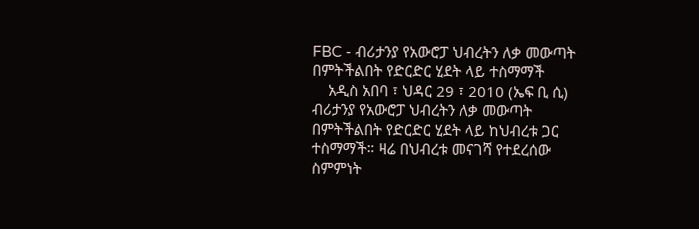FBC - ብሪታንያ የአውሮፓ ህብረትን ለቃ መውጣት በምትችልበት የድርድር ሂደት ላይ ተስማማች
    አዲስ አበባ ፣ ህዳር 29 ፣ 2010 (ኤፍ ቢ ሲ) ብሪታንያ የአውሮፓ ህብረትን ለቃ መውጣት በምትችልበት የድርድር ሂደት ላይ ከህብረቱ ጋር ተስማማች። ዛሬ በህብረቱ መናገሻ የተደረሰው ስምምነት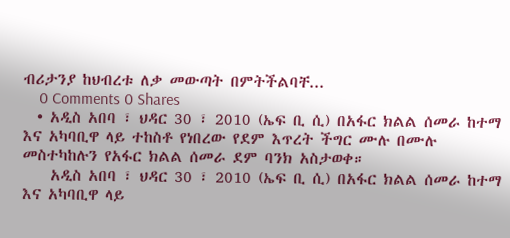ብሪታንያ ከህብረቱ ለቃ መውጣት በምትችልባቸ...
    0 Comments 0 Shares
  • አዲስ አበባ ፣ ህዳር 30 ፣ 2010 (ኤፍ ቢ ሲ) በአፋር ክልል ሰመራ ከተማ እና አካባቢዋ ላይ ተከስቶ የነበረው የደም እጥረት ችግር ሙሉ በሙሉ መስተካከሉን የአፋር ክልል ሰመራ ደም ባንክ አስታወቀ።
    አዲስ አበባ ፣ ህዳር 30 ፣ 2010 (ኤፍ ቢ ሲ) በአፋር ክልል ሰመራ ከተማ እና አካባቢዋ ላይ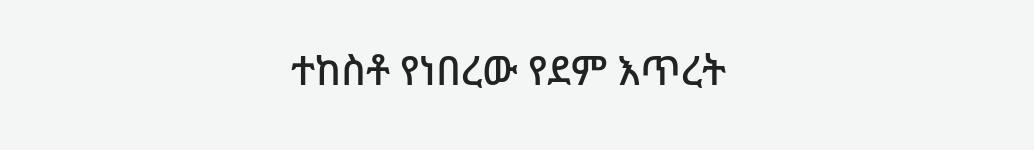ተከስቶ የነበረው የደም እጥረት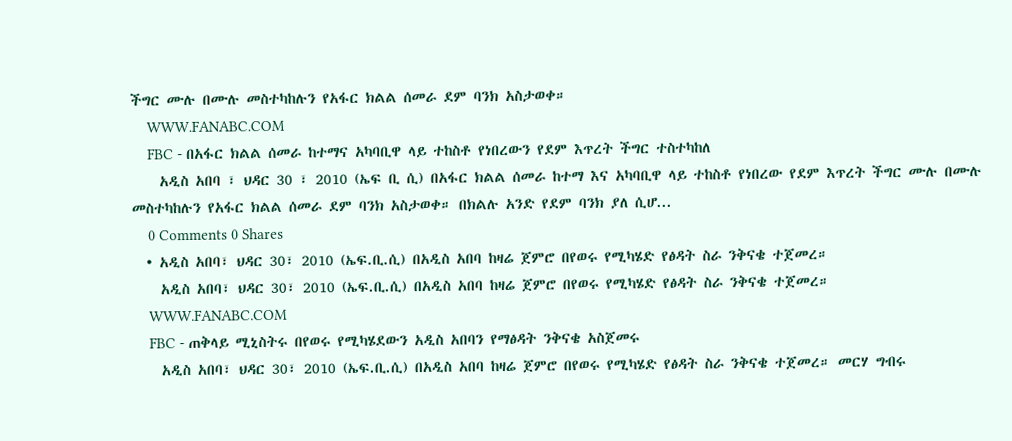ችግር ሙሉ በሙሉ መስተካከሉን የአፋር ክልል ሰመራ ደም ባንክ አስታወቀ።
    WWW.FANABC.COM
    FBC - በአፋር ክልል ሰመራ ከተማና አካባቢዋ ላይ ተከስቶ የነበረውን የደም እጥረት ችግር ተስተካከለ
    አዲስ አበባ ፣ ህዳር 30 ፣ 2010 (ኤፍ ቢ ሲ) በአፋር ክልል ሰመራ ከተማ እና አካባቢዋ ላይ ተከስቶ የነበረው የደም እጥረት ችግር ሙሉ በሙሉ መስተካከሉን የአፋር ክልል ሰመራ ደም ባንክ አስታወቀ። በክልሉ አንድ የደም ባንክ ያለ ሲሆ...
    0 Comments 0 Shares
  • አዲስ አበባ፣ ህዳር 30፣ 2010 (ኤፍ.ቢ.ሲ) በአዲስ አበባ ከዛሬ ጀምሮ በየወሩ የሚካሄድ የፅዳት ስራ ንቅናቄ ተጀመረ።
    አዲስ አበባ፣ ህዳር 30፣ 2010 (ኤፍ.ቢ.ሲ) በአዲስ አበባ ከዛሬ ጀምሮ በየወሩ የሚካሄድ የፅዳት ስራ ንቅናቄ ተጀመረ።
    WWW.FANABC.COM
    FBC - ጠቅላይ ሚኒስትሩ በየወሩ የሚካሄደውን አዲስ አበባን የማፅዳት ንቅናቄ አስጀመሩ
    አዲስ አበባ፣ ህዳር 30፣ 2010 (ኤፍ.ቢ.ሲ) በአዲስ አበባ ከዛሬ ጀምሮ በየወሩ የሚካሄድ የፅዳት ስራ ንቅናቄ ተጀመረ። መርሃ ግብሩ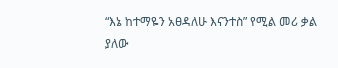“እኔ ከተማዬን አፀዳለሁ እናንተስ” የሚል መሪ ቃል ያለው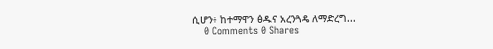ሲሆን፥ ከተማዋን ፅዱና አረንጓዴ ለማድረግ...
    0 Comments 0 Shares